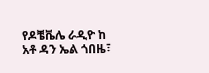የዶቼቬሌ ራዲዮ ከ አቶ ዳን ኤል ጎበዜ፣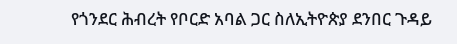የጎንደር ሕብረት የቦርድ አባል ጋር ስለኢትዮጵያ ደንበር ጉዳይ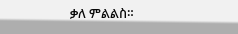ቃለ ምልልስ።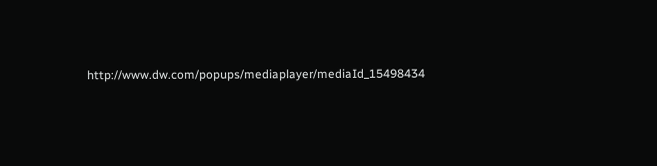http://www.dw.com/popups/mediaplayer/mediaId_15498434